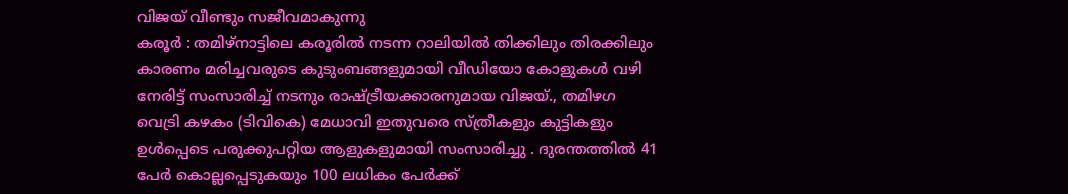വിജയ് വീണ്ടും സജീവമാകുന്നു
കരൂർ : തമിഴ്നാട്ടിലെ കരൂരിൽ നടന്ന റാലിയിൽ തിക്കിലും തിരക്കിലും കാരണം മരിച്ചവരുടെ കുടുംബങ്ങളുമായി വീഡിയോ കോളുകൾ വഴി നേരിട്ട് സംസാരിച്ച് നടനും രാഷ്ട്രീയക്കാരനുമായ വിജയ്., തമിഴഗ വെട്രി കഴകം (ടിവികെ) മേധാവി ഇതുവരെ സ്ത്രീകളും കുട്ടികളും ഉൾപ്പെടെ പരുക്കുപറ്റിയ ആളുകളുമായി സംസാരിച്ചു . ദുരന്തത്തിൽ 41 പേർ കൊല്ലപ്പെടുകയും 100 ലധികം പേർക്ക്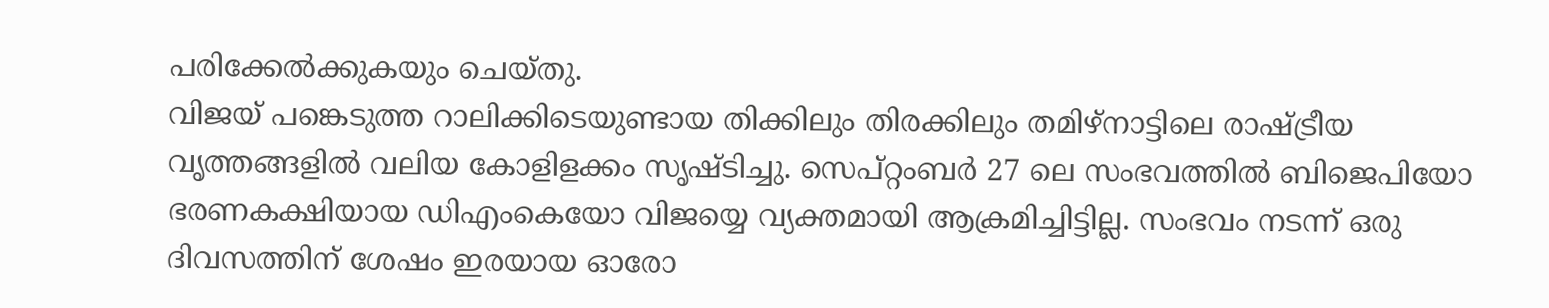പരിക്കേൽക്കുകയും ചെയ്തു.
വിജയ് പങ്കെടുത്ത റാലിക്കിടെയുണ്ടായ തിക്കിലും തിരക്കിലും തമിഴ്നാട്ടിലെ രാഷ്ട്രീയ വൃത്തങ്ങളിൽ വലിയ കോളിളക്കം സൃഷ്ടിച്ചു. സെപ്റ്റംബർ 27 ലെ സംഭവത്തിൽ ബിജെപിയോ ഭരണകക്ഷിയായ ഡിഎംകെയോ വിജയ്യെ വ്യക്തമായി ആക്രമിച്ചിട്ടില്ല. സംഭവം നടന്ന് ഒരു ദിവസത്തിന് ശേഷം ഇരയായ ഓരോ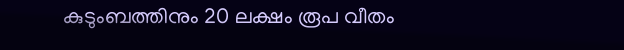കുടുംബത്തിനും 20 ലക്ഷം രൂപ വീതം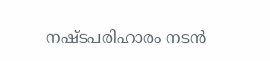നഷ്ടപരിഹാരം നടൻ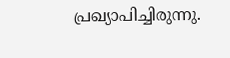പ്രഖ്യാപിച്ചിരുന്നു.